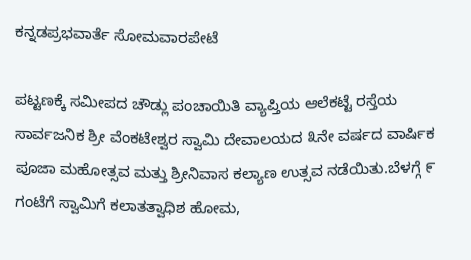ಕನ್ನಡಪ್ರಭವಾರ್ತೆ ಸೋಮವಾರಪೇಟೆ

ಪಟ್ಟಣಕ್ಕೆ ಸಮೀಪದ ಚೌಡ್ಲು ಪಂಚಾಯಿತಿ ವ್ಯಾಪ್ತಿಯ ಆಲೆಕಟ್ಟೆ ರಸ್ತೆಯ ಸಾರ್ವಜನಿಕ ಶ್ರೀ ವೆಂಕಟೇಶ್ವರ ಸ್ವಾಮಿ ದೇವಾಲಯದ ೩ನೇ ವರ್ಷದ ವಾರ್ಷಿಕ ಪೂಜಾ ಮಹೋತ್ಸವ ಮತ್ತು ಶ್ರೀನಿವಾಸ ಕಲ್ಯಾಣ ಉತ್ಸವ ನಡೆಯಿತು.ಬೆಳಗ್ಗೆ ೯ ಗಂಟೆಗೆ ಸ್ವಾಮಿಗೆ ಕಲಾತತ್ವಾಧಿಶ ಹೋಮ,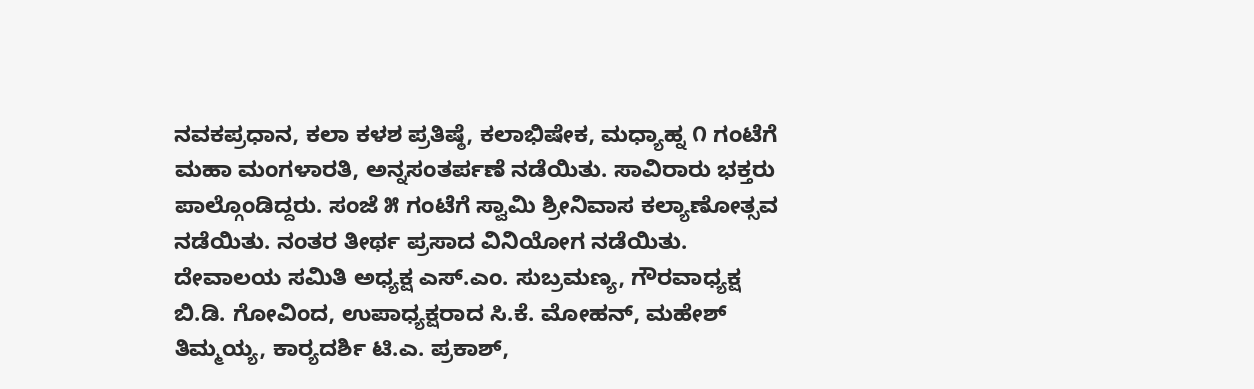ನವಕಪ್ರಧಾನ, ಕಲಾ ಕಳಶ ಪ್ರತಿಷ್ಠೆ, ಕಲಾಭಿಷೇಕ, ಮಧ್ಯಾಹ್ನ ೧ ಗಂಟೆಗೆ ಮಹಾ ಮಂಗಳಾರತಿ, ಅನ್ನಸಂತರ್ಪಣೆ ನಡೆಯಿತು. ಸಾವಿರಾರು ಭಕ್ತರು ಪಾಲ್ಗೊಂಡಿದ್ದರು. ಸಂಜೆ ೫ ಗಂಟೆಗೆ ಸ್ವಾಮಿ ಶ್ರೀನಿವಾಸ ಕಲ್ಯಾಣೋತ್ಸವ ನಡೆಯಿತು. ನಂತರ ತೀರ್ಥ ಪ್ರಸಾದ ವಿನಿಯೋಗ ನಡೆಯಿತು. ದೇವಾಲಯ ಸಮಿತಿ ಅಧ್ಯಕ್ಷ ಎಸ್.ಎಂ. ಸುಬ್ರಮಣ್ಯ, ಗೌರವಾಧ್ಯಕ್ಷ ಬಿ.ಡಿ. ಗೋವಿಂದ, ಉಪಾಧ್ಯಕ್ಷರಾದ ಸಿ.ಕೆ. ಮೋಹನ್, ಮಹೇಶ್ ತಿಮ್ಮಯ್ಯ, ಕಾರ್‍ಯದರ್ಶಿ ಟಿ.ಎ. ಪ್ರಕಾಶ್,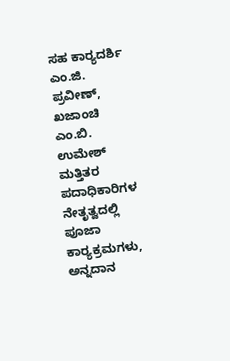ಸಹ ಕಾರ್‍ಯದರ್ಶಿ ಎಂ.ಜಿ. ಪ್ರವೀಣ್, ಖಜಾಂಚಿ ಎಂ.ಬಿ. ಉಮೇಶ್ ಮತ್ತಿತರ ಪದಾಧಿಕಾರಿಗಳ ನೇತೃತ್ವದಲ್ಲಿ ಪೂಜಾ ಕಾರ್‍ಯಕ್ರಮಗಳು, ಅನ್ನದಾನ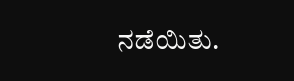ನಡೆಯಿತು.